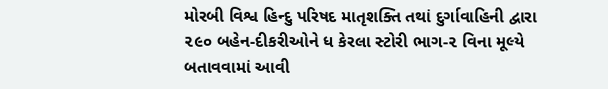મોરબી વિશ્વ હિન્દુ પરિષદ માતૃશક્તિ તથાં દુર્ગાવાહિની દ્વારા ૨૯૦ બહેન-દીકરીઓને ધ કેરલા સ્ટોરી ભાગ-૨ વિના મૂલ્યે બતાવવામાં આવી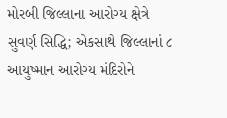મોરબી જિલ્લાના આરોગ્ય ક્ષેત્રે સુવર્ણ સિદ્ધિ; એકસાથે જિલ્લાનાં ૮ આયુષ્માન આરોગ્ય મંદિરોને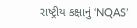રાષ્ટ્રીય કક્ષાનું ‘NQAS’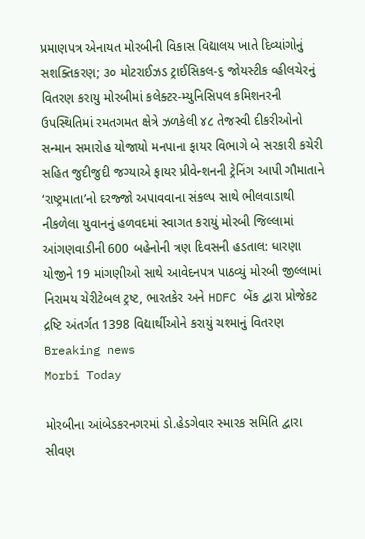પ્રમાણપત્ર એનાયત મોરબીની વિકાસ વિદ્યાલય ખાતે દિવ્યાંગોનું સશક્તિકરણ; ૩૦ મોટરાઈઝડ ટ્રાઈસિકલ-૬ જોયસ્ટીક વ્હીલચેરનું વિતરણ કરાયુ મોરબીમાં કલેક્ટર-મ્યુનિસિપલ કમિશનરની ઉપસ્થિતિમાં રમતગમત ક્ષેત્રે ઝળકેલી ૪૮ તેજસ્વી દીકરીઓનો સન્માન સમારોહ યોજાયો મનપાના ફાયર વિભાગે બે સરકારી કચેરી સહિત જુદીજુદી જગ્યાએ ફાયર પ્રીવેન્શનની ટ્રેનિંગ આપી ગૌમાતાને ‘રાષ્ટ્રમાતા’નો દરજ્જો અપાવવાના સંકલ્પ સાથે ભીલવાડાથી નીકળેલા યુવાનનું હળવદમાં સ્વાગત કરાયું મોરબી જિલ્લામાં આંગણવાડીની 600 બહેનોની ત્રણ દિવસની હડતાલ: ધારણા યોજીને 19 માંગણીઓ સાથે આવેદનપત્ર પાઠવ્યું મોરબી જીલ્લામાં નિરામય ચેરીટેબલ ટ્રષ્ટ, ભારતકેર અને HDFC બેંક દ્વારા પ્રોજેકટ દ્રષ્ટિ અંતર્ગત 1398 વિદ્યાર્થીઓને કરાયું ચશ્માનું વિતરણ
Breaking news
Morbi Today

મોરબીના આંબેડકરનગરમાં ડો.હેડગેવાર સ્મારક સમિતિ દ્વારા સીવણ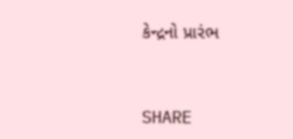કેન્દ્રનો પ્રારંભ


SHARE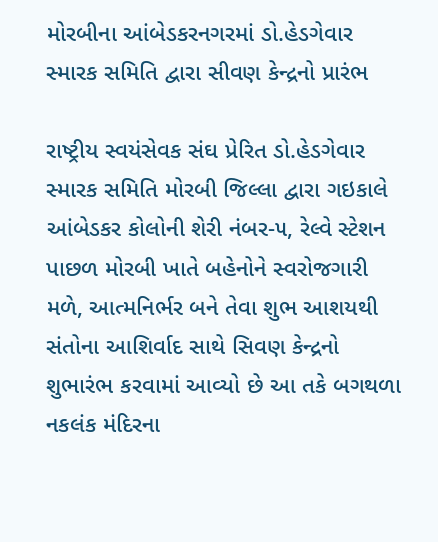મોરબીના આંબેડકરનગરમાં ડો.હેડગેવાર સ્મારક સમિતિ દ્વારા સીવણ કેન્દ્રનો પ્રારંભ

રાષ્ટ્રીય સ્વયંસેવક સંઘ પ્રેરિત ડો.હેડગેવાર સ્મારક સમિતિ મોરબી જિલ્લા દ્વારા ગઇકાલે આંબેડકર કોલોની શેરી નંબર-૫, રેલ્વે સ્ટેશન પાછળ મોરબી ખાતે બહેનોને સ્વરોજગારી મળે, આત્મનિર્ભર બને તેવા શુભ આશયથી સંતોના આશિર્વાદ સાથે સિવણ કેન્દ્રનો શુભારંભ કરવામાં આવ્યો છે આ તકે બગથળા નકલંક મંદિરના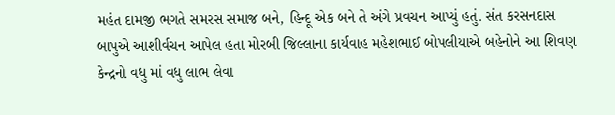મહંત દામજી ભગતે સમરસ સમાજ બને, હિન્દૂ એક બને તે અંગે પ્રવચન આપ્યું હતું. સંત કરસનદાસ બાપુએ આશીર્વચન આપેલ હતા મોરબી જિલ્લાના કાર્યવાહ મહેશભાઈ બોપલીયાએ બહેનોને આ શિવણ કેન્દ્રનો વધુ માં વધુ લાભ લેવા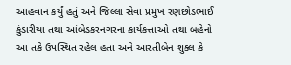આહવાન કર્યું હતું અને જિલ્લા સેવા પ્રમુખ રણછોડભાઈ કુંડારીયા તથા આંબેડકરનગરના કાર્યકત્તાઓ તથા બહેનો આ તકે ઉપસ્થિત રહેલ હતા અને આરતીબેન શુક્લ કે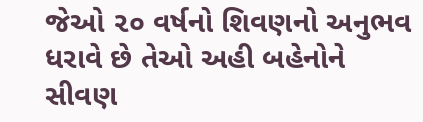જેઓ ૨૦ વર્ષનો શિવણનો અનુભવ ધરાવે છે તેઓ અહી બહેનોને સીવણ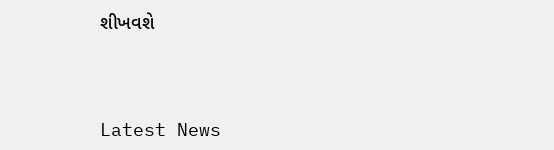શીખવશે




Latest News